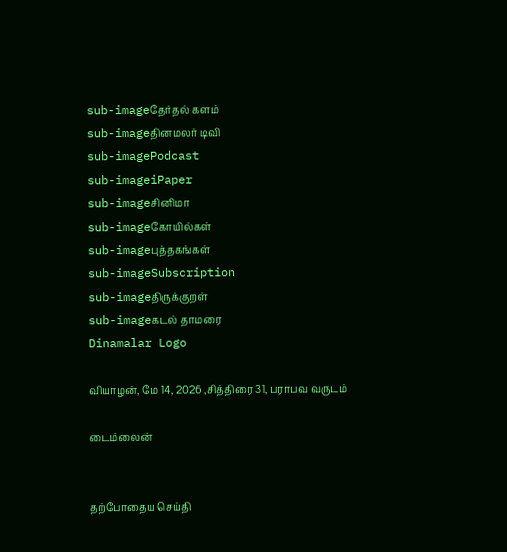sub-imageதேர்தல் களம்
sub-imageதினமலர் டிவி
sub-imagePodcast
sub-imageiPaper
sub-imageசினிமா
sub-imageகோயில்கள்
sub-imageபுத்தகங்கள்
sub-imageSubscription
sub-imageதிருக்குறள்
sub-imageகடல் தாமரை
Dinamalar Logo

வியாழன், மே 14, 2026 ,சித்திரை 31, பராபவ வருடம்

டைம்லைன்


தற்போதைய செய்தி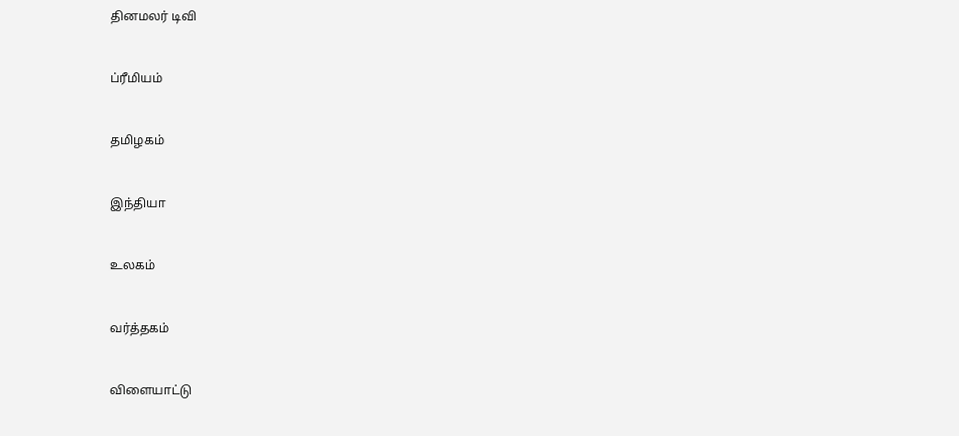தினமலர் டிவி


ப்ரீமியம்


தமிழகம்


இந்தியா


உலகம்


வர்த்தகம்


விளையாட்டு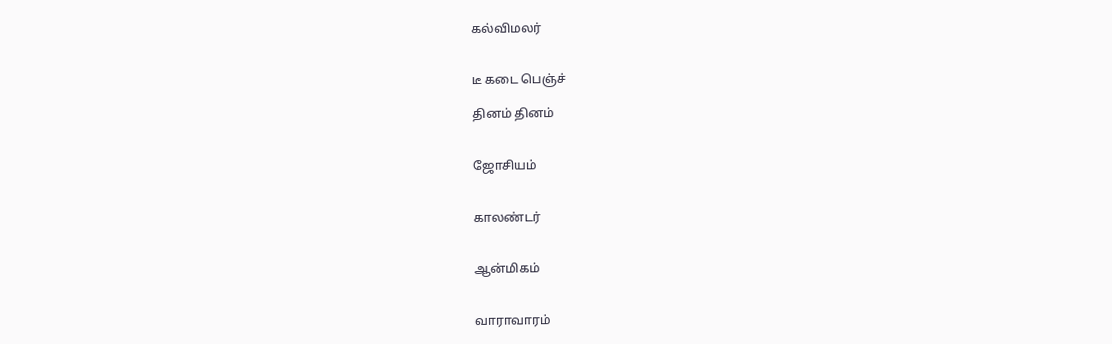கல்விமலர்


டீ கடை பெஞ்ச்

தினம் தினம்


ஜோசியம்


காலண்டர்


ஆன்மிகம்


வாராவாரம்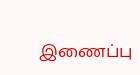இணைப்பு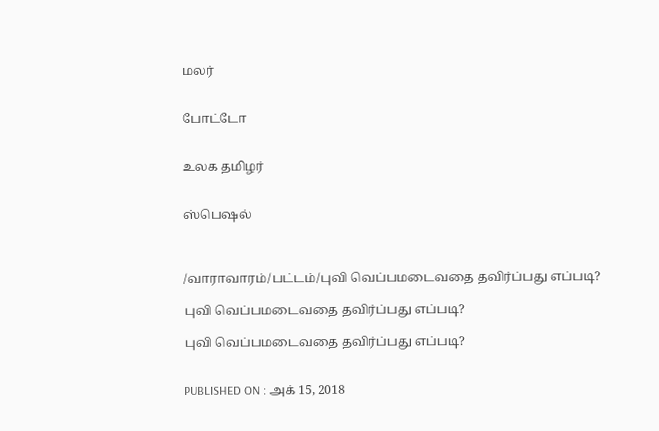மலர்


போட்டோ


உலக தமிழர்


ஸ்பெஷல்



/வாராவாரம்/பட்டம்/புவி வெப்பமடைவதை தவிர்ப்பது எப்படி?

புவி வெப்பமடைவதை தவிர்ப்பது எப்படி?

புவி வெப்பமடைவதை தவிர்ப்பது எப்படி?


PUBLISHED ON : அக் 15, 2018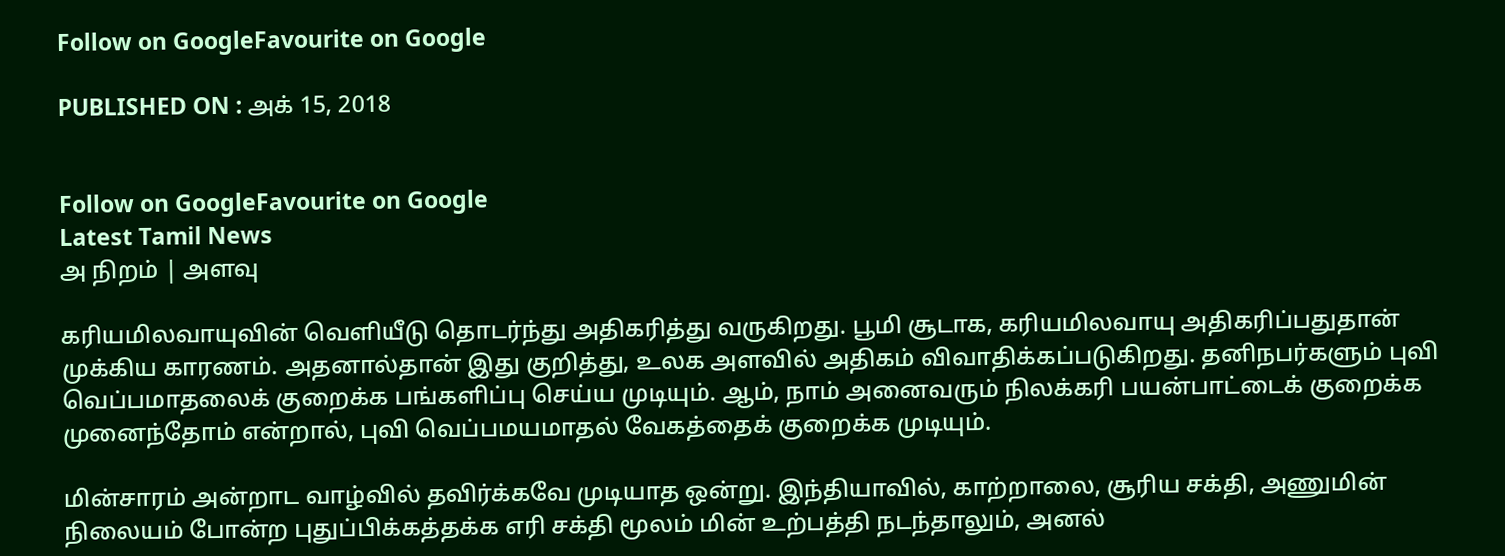Follow on GoogleFavourite on Google

PUBLISHED ON : அக் 15, 2018


Follow on GoogleFavourite on Google
Latest Tamil News
அ நிறம் | அளவு

கரியமிலவாயுவின் வெளியீடு தொடர்ந்து அதிகரித்து வருகிறது. பூமி சூடாக, கரியமிலவாயு அதிகரிப்பதுதான் முக்கிய காரணம். அதனால்தான் இது குறித்து, உலக அளவில் அதிகம் விவாதிக்கப்படுகிறது. தனிநபர்களும் புவி வெப்பமாதலைக் குறைக்க பங்களிப்பு செய்ய முடியும். ஆம், நாம் அனைவரும் நிலக்கரி பயன்பாட்டைக் குறைக்க முனைந்தோம் என்றால், புவி வெப்பமயமாதல் வேகத்தைக் குறைக்க முடியும்.

மின்சாரம் அன்றாட வாழ்வில் தவிர்க்கவே முடியாத ஒன்று. இந்தியாவில், காற்றாலை, சூரிய சக்தி, அணுமின் நிலையம் போன்ற புதுப்பிக்கத்தக்க எரி சக்தி மூலம் மின் உற்பத்தி நடந்தாலும், அனல்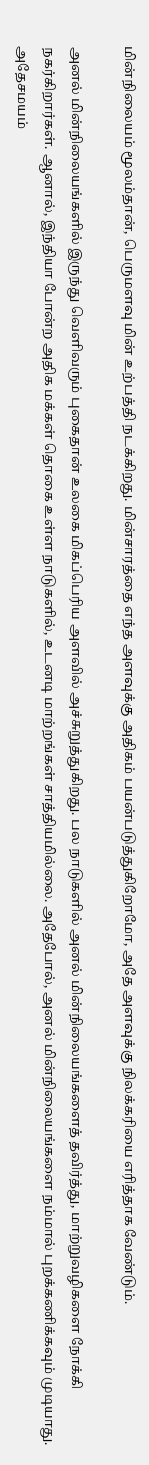மின்நிலையம் மூலம்தான், பெருமளவு மின் உற்பத்தி நடக்கிறது. மின்சாரத்தை எந்த அளவுக்கு அதிகம் பயன்படுத்துகிறோமோ, அதே அளவுக்கு நிலக்கரியை எரித்தாக வேண்டும்.

அனல் மின்நிலையங்களில் இருந்து வெளிவரும் புகைதான் உலகை மிகப்பெரிய அளவில் அச்சுறுத்துகிறது. பல நாடுகளில் அனல் மின்நிலையங்களைத் தவிர்த்து, மாற்றுவழிகளை நோக்கி நகர்கிறார்கள். ஆனால், இந்தியா போன்ற அதிக மக்கள் தொகை உள்ள நாடுகளில், உடனடி மாற்றங்கள் சாத்தியமில்லை. அதேபோல், அனல் மின்நிலையங்களை நம்மால் புறக்கணிக்கவும் முடியாது. அதேசமயம்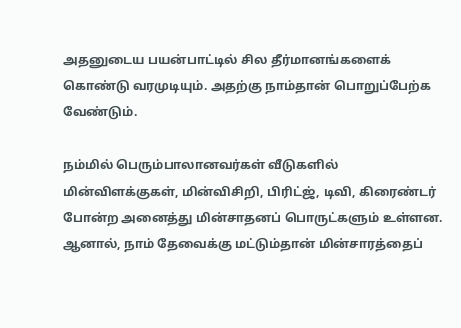அதனுடைய பயன்பாட்டில் சில தீர்மானங்களைக் கொண்டு வரமுடியும். அதற்கு நாம்தான் பொறுப்பேற்க வேண்டும்.

நம்மில் பெரும்பாலானவர்கள் வீடுகளில் மின்விளக்குகள், மின்விசிறி, பிரிட்ஜ், டிவி, கிரைண்டர் போன்ற அனைத்து மின்சாதனப் பொருட்களும் உள்ளன. ஆனால், நாம் தேவைக்கு மட்டும்தான் மின்சாரத்தைப்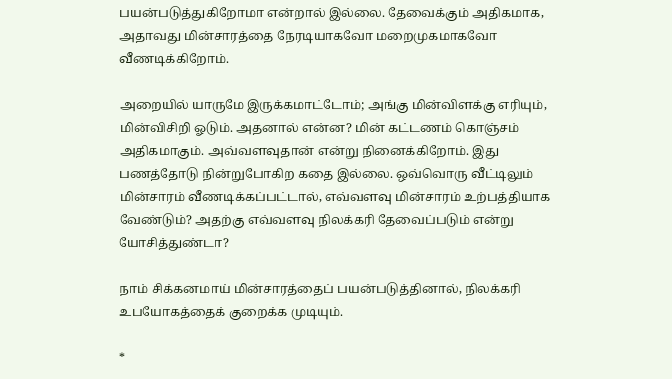பயன்படுத்துகிறோமா என்றால் இல்லை. தேவைக்கும் அதிகமாக, அதாவது மின்சாரத்தை நேரடியாகவோ மறைமுகமாகவோ வீணடிக்கிறோம்.

அறையில் யாருமே இருக்கமாட்டோம்; அங்கு மின்விளக்கு எரியும், மின்விசிறி ஓடும். அதனால் என்ன? மின் கட்டணம் கொஞ்சம் அதிகமாகும். அவ்வளவுதான் என்று நினைக்கிறோம். இது பணத்தோடு நின்றுபோகிற கதை இல்லை. ஒவ்வொரு வீட்டிலும் மின்சாரம் வீணடிக்கப்பட்டால், எவ்வளவு மின்சாரம் உற்பத்தியாக வேண்டும்? அதற்கு எவ்வளவு நிலக்கரி தேவைப்படும் என்று யோசித்துண்டா?

நாம் சிக்கனமாய் மின்சாரத்தைப் பயன்படுத்தினால், நிலக்கரி உபயோகத்தைக் குறைக்க முடியும்.

*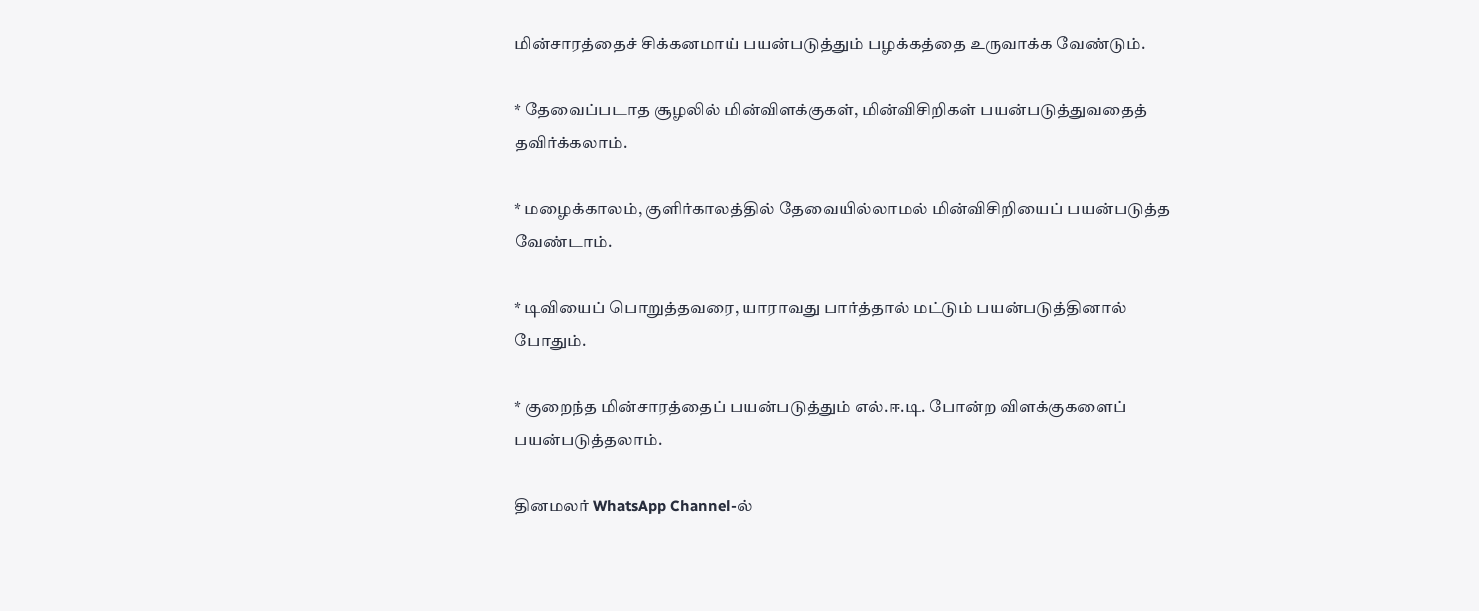மின்சாரத்தைச் சிக்கனமாய் பயன்படுத்தும் பழக்கத்தை உருவாக்க வேண்டும்.

* தேவைப்படாத சூழலில் மின்விளக்குகள், மின்விசிறிகள் பயன்படுத்துவதைத் தவிர்க்கலாம்.

* மழைக்காலம், குளிர்காலத்தில் தேவையில்லாமல் மின்விசிறியைப் பயன்படுத்த வேண்டாம்.

* டிவியைப் பொறுத்தவரை, யாராவது பார்த்தால் மட்டும் பயன்படுத்தினால் போதும்.

* குறைந்த மின்சாரத்தைப் பயன்படுத்தும் எல்.ஈ.டி. போன்ற விளக்குகளைப் பயன்படுத்தலாம்.

தினமலர் WhatsApp Channel-ல்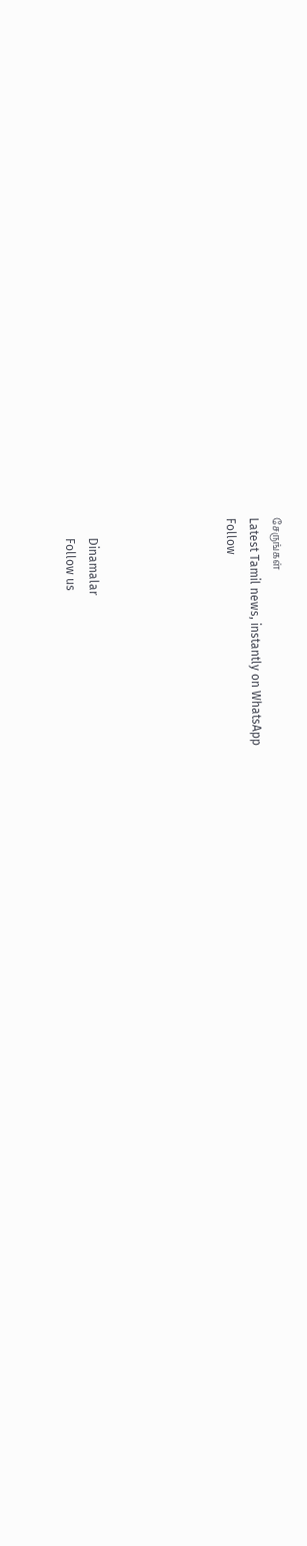சேருங்கள்
Latest Tamil news, instantly on WhatsApp
Follow





      Dinamalar
      Follow us